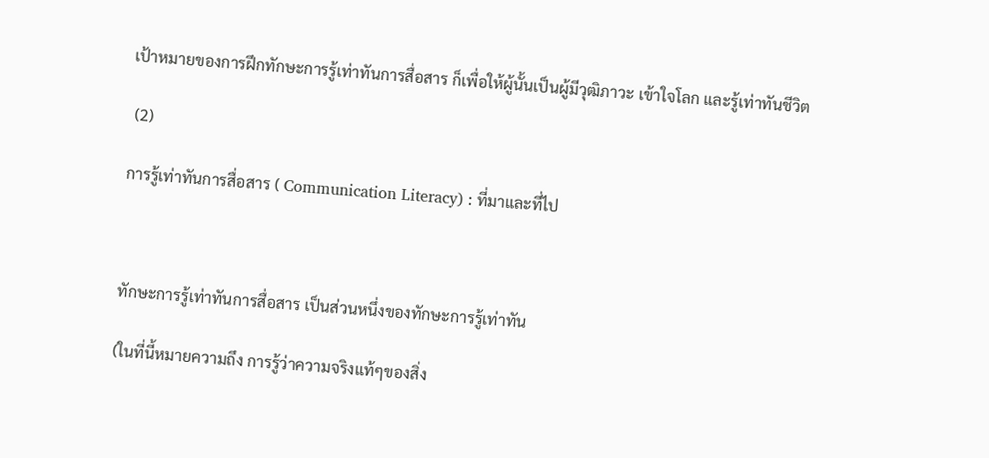เป้าหมายของการฝึกทักษะการรู้เท่าทันการสื่อสาร ก็เพื่อให้ผู้นั้นเป็นผู้มีวุฒิภาวะ เข้าใจโลก และรู้เท่าทันชีวิต

 (2)

การรู้เท่าทันการสื่อสาร ( Communication Literacy) : ที่มาและที่ไป



ทักษะการรู้เท่าทันการสื่อสาร เป็นส่วนหนึ่งของทักษะการรู้เท่าทัน

(ในที่นี้หมายความถึง การรู้ว่าความจริงแท้ๆของสิ่ง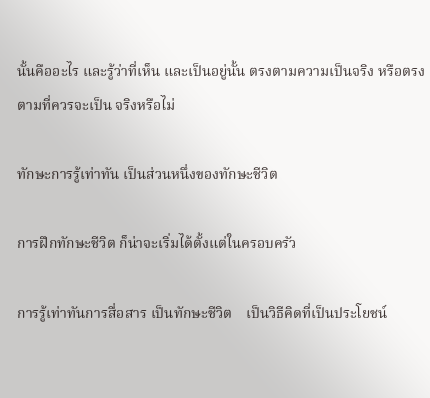นั้นคืออะไร และรู้ว่าที่เห็น และเป็นอยู่นั้น ตรงตามความเป็นจริง หรือตรงตามที่ควรจะเป็น จริงหรือไม่

ทักษะการรู้เท่าทัน เป็นส่วนหนึ่งของทักษะชีวิต

การฝึกทักษะชีวิต ก็น่าจะเริ่มได้ตั้งแต่ในครอบครัว

การรู้เท่าทันการสื่อสาร เป็นทักษะชีวิต    เป็นวิธีคิดที่เป็นประโยชน์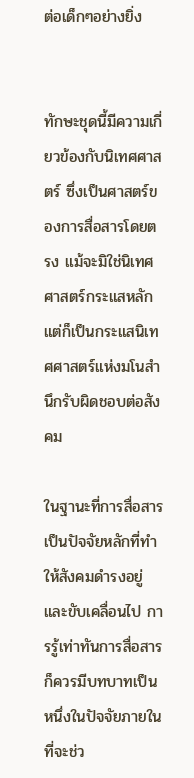ต่อเด็กๆอย่างยิ่ง


ทักษะชุดนี้มีความเกี่ยวข้องกับนิเทศศาสตร์ ซึ่งเป็นศาสตร์ของการสื่อสารโดยตรง แม้จะมิใช่นิเทศศาสตร์กระแสหลัก แต่ก็เป็นกระแสนิเทศศาสตร์แห่งมโนสำนึกรับผิดชอบต่อสังคม

ในฐานะที่การสื่อสารเป็นปัจจัยหลักที่ทำให้สังคมดำรงอยู่และขับเคลื่อนไป การรู้เท่าทันการสื่อสาร ก็ควรมีบทบาทเป็นหนึ่งในปัจจัยภายในที่จะช่ว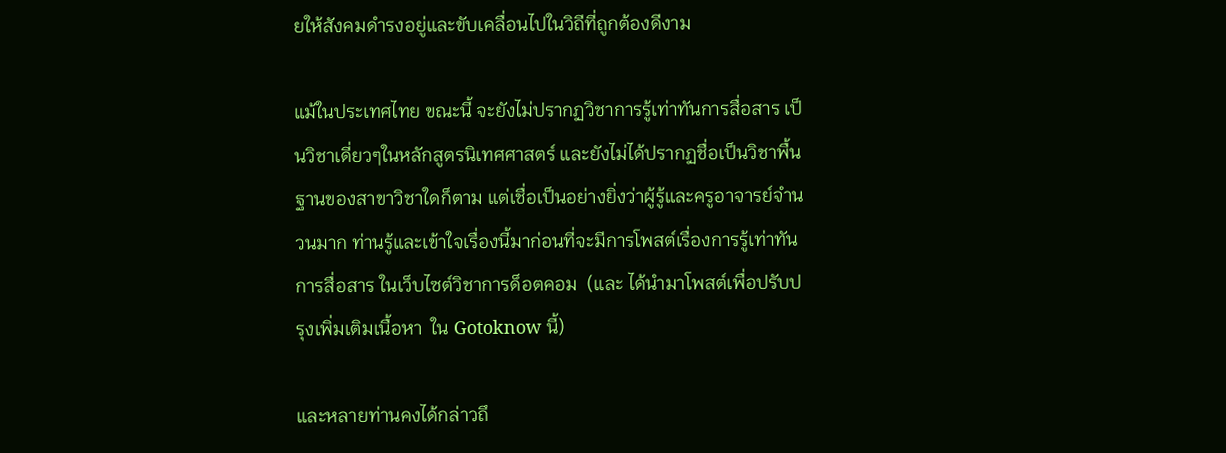ยให้สังคมดำรงอยู่และขับเคลื่อนไปในวิถีที่ถูกต้องดีงาม

แม้ในประเทศไทย ขณะนี้ จะยังไม่ปรากฏวิชาการรู้เท่าทันการสื่อสาร เป็นวิชาเดี่ยวๆในหลักสูตรนิเทศศาสตร์ และยังไม่ได้ปรากฏชื่อเป็นวิชาพื้นฐานของสาขาวิชาใดก็ตาม แต่เชื่อเป็นอย่างยิ่งว่าผู้รู้และครูอาจารย์จำนวนมาก ท่านรู้และเข้าใจเรื่องนี้มาก่อนที่จะมีการโพสต์เรื่องการรู้เท่าทันการสื่อสาร ในเว็บไซต์วิชาการด็อตคอม  (และ ได้นำมาโพสต์เพื่อปรับปรุงเพิ่มเติมเนื้อหา  ใน Gotoknow นี้)

และหลายท่านคงได้กล่าวถึ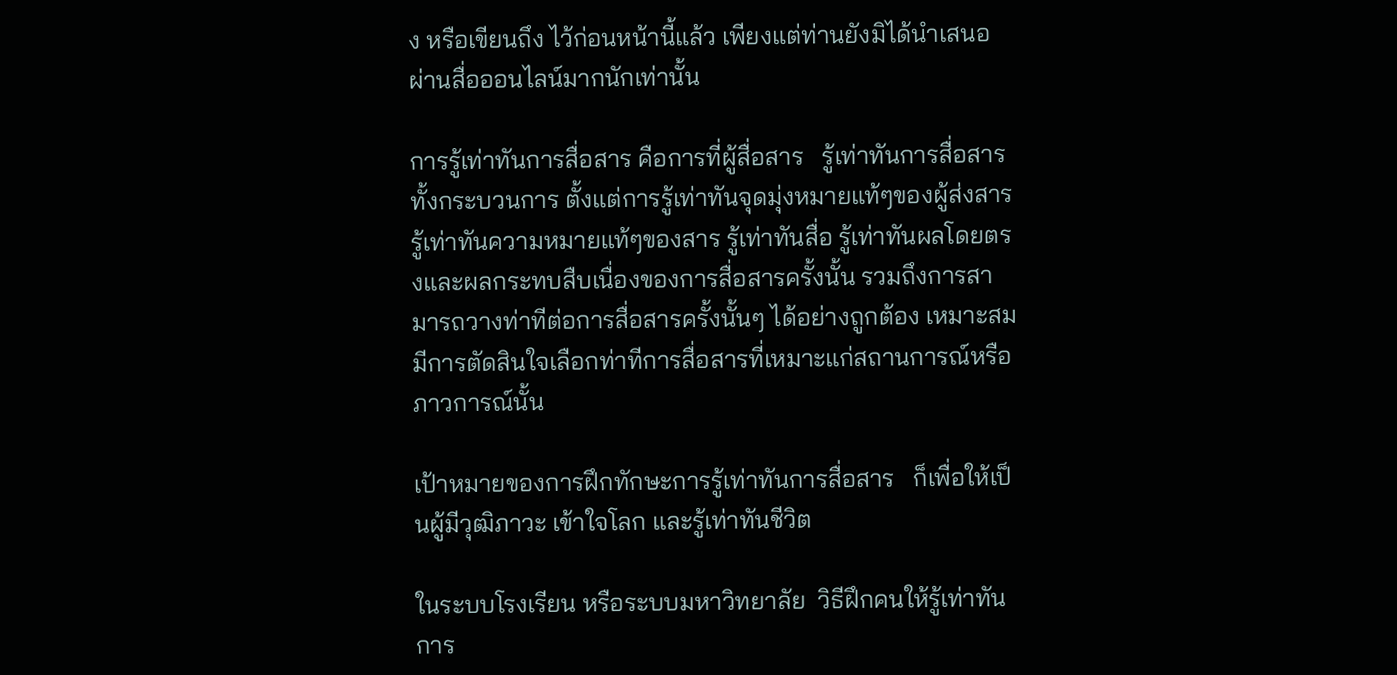ง หรือเขียนถึง ไว้ก่อนหน้านี้แล้ว เพียงแต่ท่านยังมิได้นำเสนอผ่านสื่อออนไลน์มากนักเท่านั้น

การรู้เท่าทันการสื่อสาร คือการที่ผู้สื่อสาร   รู้เท่าทันการสื่อสารทั้งกระบวนการ ตั้งแต่การรู้เท่าทันจุดมุ่งหมายแท้ๆของผู้ส่งสาร รู้เท่าทันความหมายแท้ๆของสาร รู้เท่าทันสื่อ รู้เท่าทันผลโดยตรงและผลกระทบสืบเนื่องของการสื่อสารครั้งนั้น รวมถึงการสามารถวางท่าทีต่อการสื่อสารครั้งนั้นๆ ได้อย่างถูกต้อง เหมาะสม มีการตัดสินใจเลือกท่าทีการสื่อสารที่เหมาะแก่สถานการณ์หรือภาวการณ์นั้น

เป้าหมายของการฝึกทักษะการรู้เท่าทันการสื่อสาร   ก็เพื่อให้เป็นผู้มีวุฒิภาวะ เข้าใจโลก และรู้เท่าทันชีวิต

ในระบบโรงเรียน หรือระบบมหาวิทยาลัย  วิธีฝึกคนให้รู้เท่าทันการ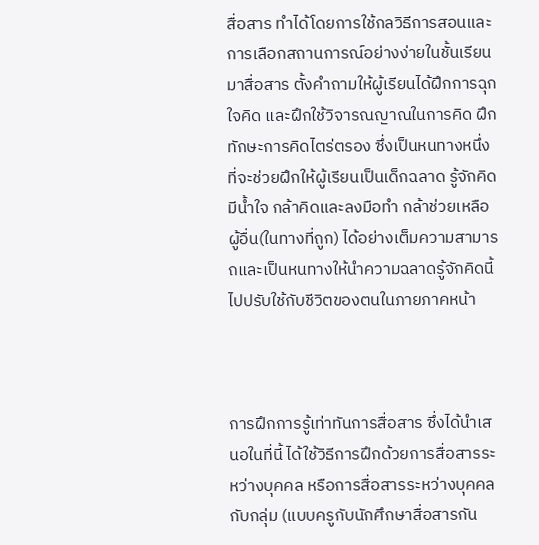สื่อสาร ทำได้โดยการใช้กลวิธีการสอนและการเลือกสถานการณ์อย่างง่ายในชั้นเรียน มาสื่อสาร ตั้งคำถามให้ผู้เรียนได้ฝึกการฉุกใจคิด และฝึกใช้วิจารณญาณในการคิด ฝึกทักษะการคิดไตร่ตรอง ซึ่งเป็นหนทางหนึ่งที่จะช่วยฝึกให้ผู้เรียนเป็นเด็กฉลาด รู้จักคิด มีน้ำใจ กล้าคิดและลงมือทำ กล้าช่วยเหลือผู้อื่น(ในทางที่ถูก) ได้อย่างเต็มความสามารถและเป็นหนทางให้นำความฉลาดรู้จักคิดนี้ ไปปรับใช้กับชีวิตของตนในภายภาคหน้า



การฝึกการรู้เท่าทันการสื่อสาร ซึ่งได้นำเสนอในที่นี้ ได้ใช้วิธีการฝึกด้วยการสื่อสารระหว่างบุคคล หรือการสื่อสารระหว่างบุคคลกับกลุ่ม (แบบครูกับนักศึกษาสื่อสารกัน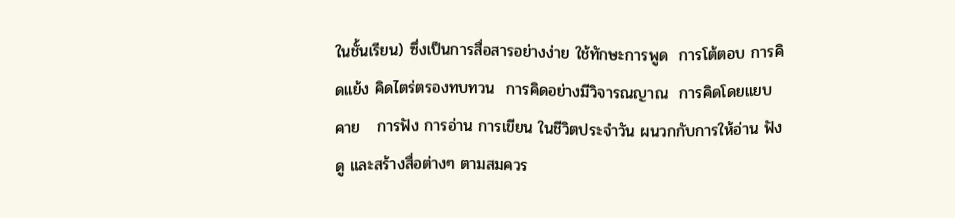ในชั้นเรียน) ซึ่งเป็นการสื่อสารอย่างง่าย ใช้ทักษะการพูด  การโต้ตอบ การคิดแย้ง คิดไตร่ตรองทบทวน  การคิดอย่างมีวิจารณญาณ  การคิดโดยแยบคาย   การฟัง การอ่าน การเขียน ในชีวิตประจำวัน ผนวกกับการให้อ่าน ฟัง ดู และสร้างสื่อต่างๆ ตามสมควร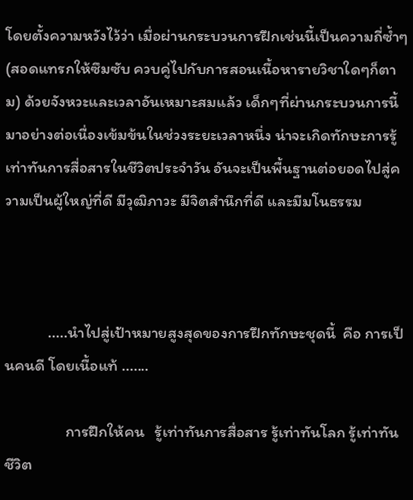โดยตั้งความหวังไว้ว่า เมื่อผ่านกระบวนการฝึกเช่นนี้เป็นความถี่ซ้ำๆ(สอดแทรกให้ซึมซับ ควบคู่ไปกับการสอนเนื้อหารายวิชาใดๆก็ตาม) ด้วยจังหวะและเวลาอันเหมาะสมแล้ว เด็กๆที่ผ่านกระบวนการนี้มาอย่างต่อเนื่องเข้มข้นในช่วงระยะเวลาหนึ่ง น่าจะเกิดทักษะการรู้เท่าทันการสื่อสารในชีวิตประจำวัน อันจะเป็นพื้นฐานต่อยอดไปสู่ความเป็นผู้ใหญ่ที่ดี มีวุฒิภาวะ มีจิตสำนึกที่ดี และมีมโนธรรม



            .....นำไปสู่เป้าหมายสูงสุดของการฝึกทักษะชุดนี้  คือ การเป็นคนดี โดยเนื้อแท้ .......

                 การฝึกให้คน   รู้เท่าทันการสื่อสาร รู้เท่าทันโลก รู้เท่าทันชีวิต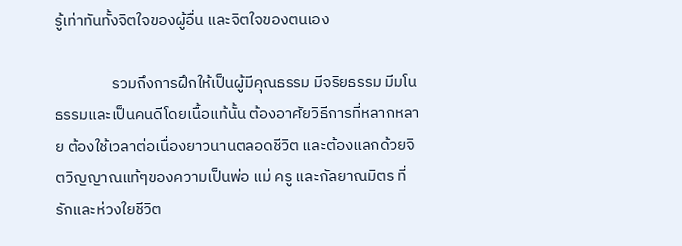รู้เท่าทันทั้งจิตใจของผู้อื่น และจิตใจของตนเอง

                รวมถึงการฝึกให้เป็นผู้มีคุณธรรม มีจริยธรรม มีมโนธรรมและเป็นคนดีโดยเนื้อแท้นั้น ต้องอาศัยวิธีการที่หลากหลาย ต้องใช้เวลาต่อเนื่องยาวนานตลอดชีวิต และต้องแลกด้วยจิตวิญญาณแท้ๆของความเป็นพ่อ แม่ ครู และกัลยาณมิตร ที่รักและห่วงใยชีวิต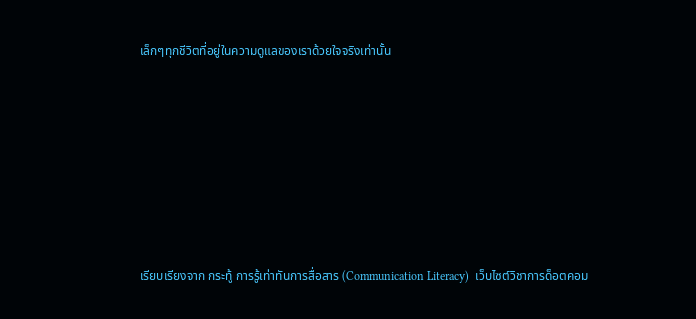เล็กๆทุกชีวิตที่อยู่ในความดูแลของเราด้วยใจจริงเท่านั้น








เรียบเรียงจาก กระทู้ การรู้เท่าทันการสื่อสาร (Communication Literacy)  เว็บไซต์วิชาการด็อตคอม